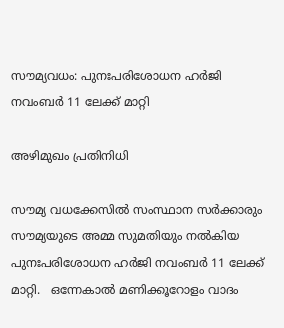സൗമ്യവധം: പുനഃപരിശോധന ഹർജി നവംബർ 11 ലേക്ക് മാറ്റി

അഴിമുഖം പ്രതിനിധി

സൗമ്യ വധക്കേസിൽ സംസ്ഥാന സർക്കാരും സൗമ്യയുടെ അമ്മ സുമതിയും നൽകിയ പുനഃപരിശോധന ഹർജി നവംബർ 11 ലേക്ക് മാറ്റി.   ഒന്നേകാൽ മണിക്കൂറോളം വാദം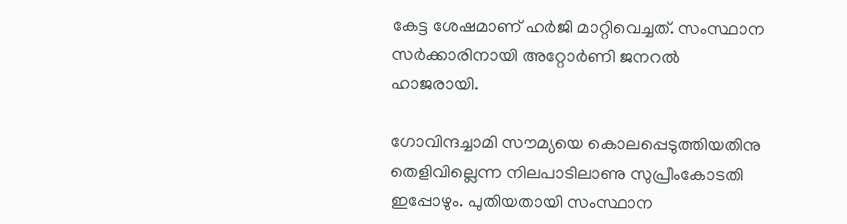കേട്ട ശേഷമാണ് ഹര്‍ജി മാറ്റിവെച്ചത്. സംസ്ഥാന സർക്കാരിനായി അറ്റോർണി ജനറൽ ഹാജരായി.

ഗോവിന്ദച്ചാമി സൗമ്യയെ കൊലപ്പെടുത്തിയതിനു തെളിവില്ലെന്ന നിലപാടിലാണു സുപ്രീംകോടതി ഇപ്പോഴും. പുതിയതായി സംസ്ഥാന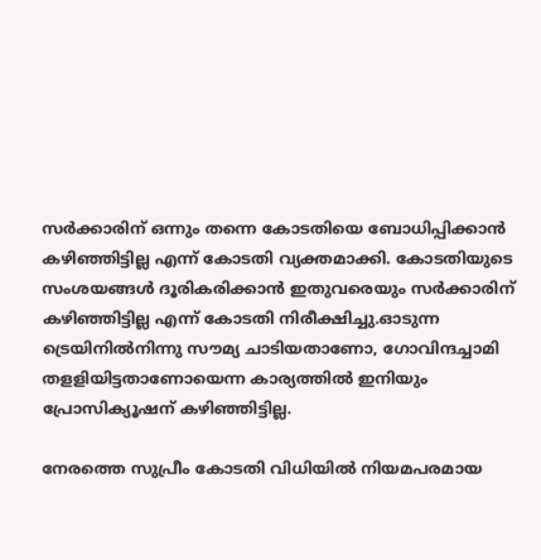സര്‍ക്കാരിന് ഒന്നും തന്നെ കോടതിയെ ബോധിപ്പിക്കാന്‍ കഴിഞ്ഞിട്ടില്ല എന്ന് കോടതി വ്യക്തമാക്കി. കോടതിയുടെ സംശയങ്ങള്‍ ദൂരികരിക്കാന്‍ ഇതുവരെയും സര്‍ക്കാരിന് കഴിഞ്ഞിട്ടില്ല എന്ന് കോടതി നിരീക്ഷിച്ചു.ഓടുന്ന ട്രെയിനില്‍നിന്നു സൗമ്യ ചാടിയതാണോ, ഗോവിന്ദച്ചാമി തളളിയിട്ടതാണോയെന്ന കാര്യത്തില്‍ ഇനിയും പ്രോസിക്യൂഷന് കഴിഞ്ഞിട്ടില്ല.

നേരത്തെ സുപ്രീം കോടതി വിധിയില്‍ നിയമപരമായ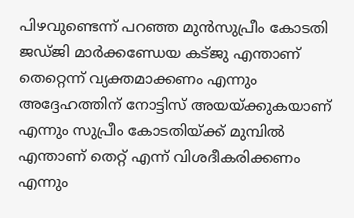പിഴവുണ്ടെന്ന് പറഞ്ഞ മുന്‍സുപ്രീം കോടതി ജഡ്ജി മാർക്കണ്ഡേയ കട്ജു എന്താണ് തെറ്റെന്ന് വ്യക്തമാക്കണം എന്നും അദ്ദേഹത്തിന് നോട്ടിസ് അയയ്ക്കുകയാണ് എന്നും സുപ്രീം കോടതിയ്ക്ക് മുമ്പില്‍ എന്താണ് തെറ്റ് എന്ന് വിശദീകരിക്കണം എന്നും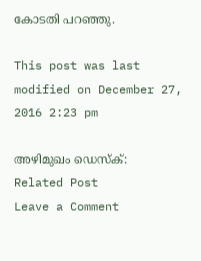കോടതി പറഞ്ഞു.

This post was last modified on December 27, 2016 2:23 pm

അഴിമുഖം ഡെസ്ക്:
Related Post
Leave a Comment